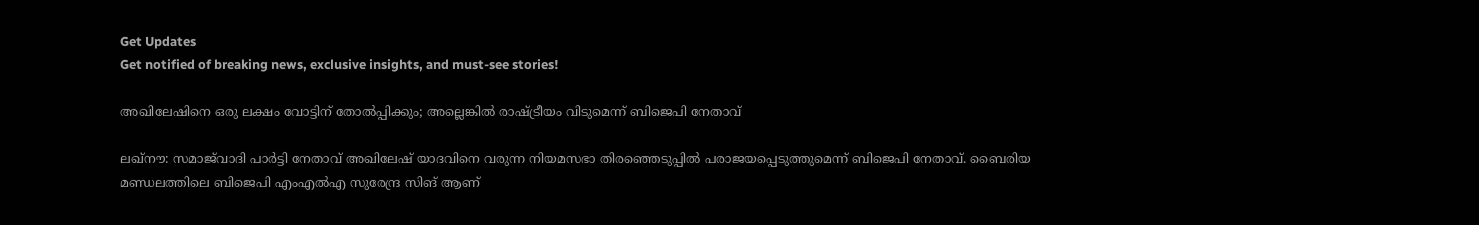Get Updates
Get notified of breaking news, exclusive insights, and must-see stories!

അഖിലേഷിനെ ഒരു ലക്ഷം വോട്ടിന് തോല്‍പ്പിക്കും; അല്ലെങ്കില്‍ രാഷ്ട്രീയം വിടുമെന്ന് ബിജെപി നേതാവ്

ലഖ്‌നൗ: സമാജ്‌വാദി പാര്‍ട്ടി നേതാവ് അഖിലേഷ് യാദവിനെ വരുന്ന നിയമസഭാ തിരഞ്ഞെടുപ്പില്‍ പരാജയപ്പെടുത്തുമെന്ന് ബിജെപി നേതാവ്. ബൈരിയ മണ്ഡലത്തിലെ ബിജെപി എംഎല്‍എ സുരേന്ദ്ര സിങ് ആണ്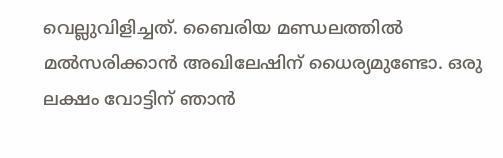വെല്ലുവിളിച്ചത്. ബൈരിയ മണ്ഡലത്തില്‍ മല്‍സരിക്കാന്‍ അഖിലേഷിന് ധൈര്യമുണ്ടോ. ഒരു ലക്ഷം വോട്ടിന് ഞാന്‍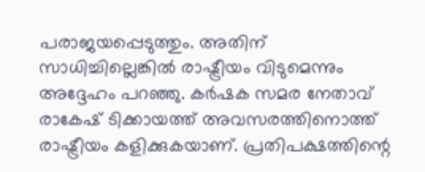പരാജയപ്പെടുത്തും. അതിന് സാധിച്ചില്ലെങ്കില്‍ രാഷ്ട്രീയം വിടുമെന്നും അദ്ദേഹം പറഞ്ഞു. കര്‍ഷക സമര നേതാവ് രാകേഷ് ടിക്കായത്ത് അവസരത്തിനൊത്ത് രാഷ്ട്രീയം കളിക്കുകയാണ്. പ്രതിപക്ഷത്തിന്റെ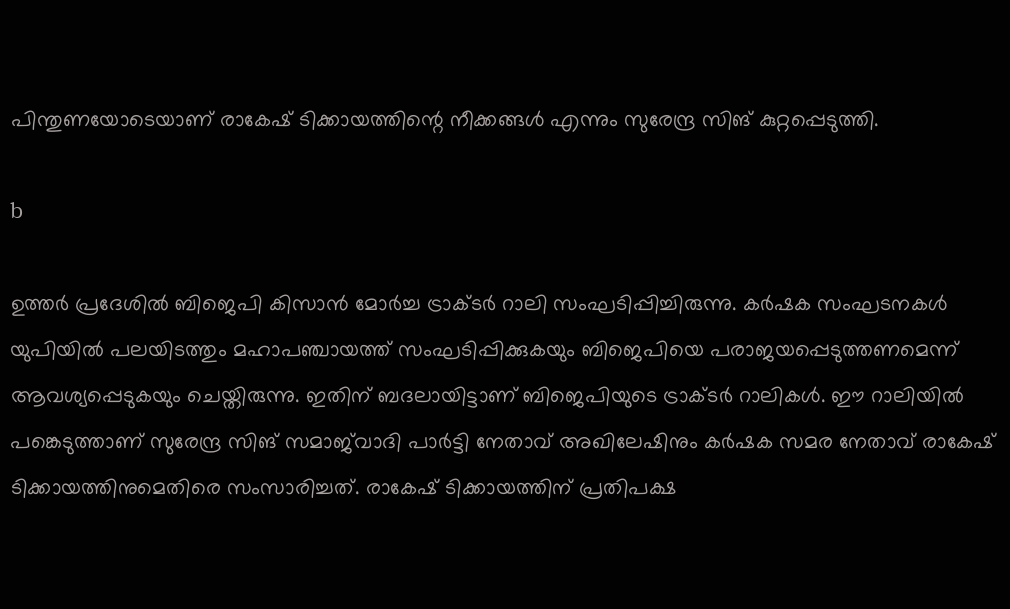പിന്തുണയോടെയാണ് രാകേഷ് ടിക്കായത്തിന്റെ നീക്കങ്ങള്‍ എന്നും സുരേന്ദ്ര സിങ് കുറ്റപ്പെടുത്തി.

b

ഉത്തര്‍ പ്രദേശില്‍ ബിജെപി കിസാന്‍ മോര്‍ച്ച ട്രാക്ടര്‍ റാലി സംഘടിപ്പിച്ചിരുന്നു. കര്‍ഷക സംഘടനകള്‍ യുപിയില്‍ പലയിടത്തും മഹാപഞ്ചായത്ത് സംഘടിപ്പിക്കുകയും ബിജെപിയെ പരാജയപ്പെടുത്തണമെന്ന് ആവശ്യപ്പെടുകയും ചെയ്തിരുന്നു. ഇതിന് ബദലായിട്ടാണ് ബിജെപിയുടെ ട്രാക്ടര്‍ റാലികള്‍. ഈ റാലിയില്‍ പങ്കെടുത്താണ് സുരേന്ദ്ര സിങ് സമാജ്‌വാദി പാര്‍ട്ടി നേതാവ് അഖിലേഷിനും കര്‍ഷക സമര നേതാവ് രാകേഷ് ടിക്കായത്തിനുമെതിരെ സംസാരിച്ചത്. രാകേഷ് ടിക്കായത്തിന് പ്രതിപക്ഷ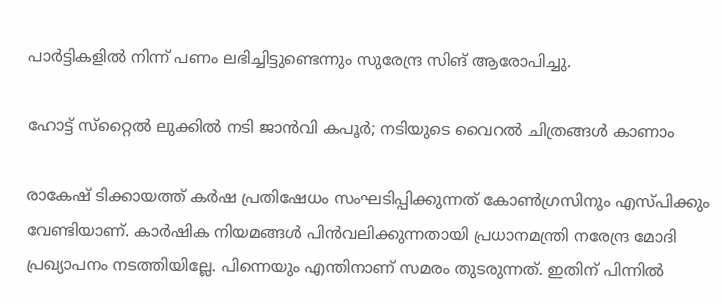പാര്‍ട്ടികളില്‍ നിന്ന് പണം ലഭിച്ചിട്ടുണ്ടെന്നും സുരേന്ദ്ര സിങ് ആരോപിച്ചു.

ഹോട്ട് സ്‌റ്റൈല്‍ ലുക്കില്‍ നടി ജാന്‍വി കപൂര്‍; നടിയുടെ വൈറല്‍ ചിത്രങ്ങള്‍ കാണാം

രാകേഷ് ടിക്കായത്ത് കര്‍ഷ പ്രതിഷേധം സംഘടിപ്പിക്കുന്നത് കോണ്‍ഗ്രസിനും എസ്പിക്കും വേണ്ടിയാണ്. കാര്‍ഷിക നിയമങ്ങള്‍ പിന്‍വലിക്കുന്നതായി പ്രധാനമന്ത്രി നരേന്ദ്ര മോദി പ്രഖ്യാപനം നടത്തിയില്ലേ. പിന്നെയും എന്തിനാണ് സമരം തുടരുന്നത്. ഇതിന് പിന്നില്‍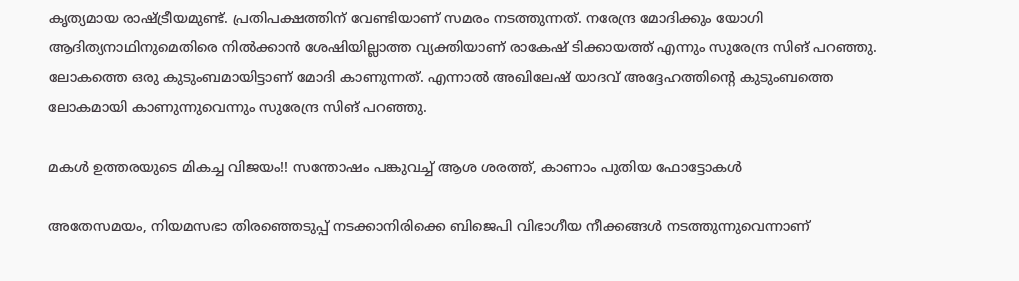കൃത്യമായ രാഷ്ട്രീയമുണ്ട്. പ്രതിപക്ഷത്തിന് വേണ്ടിയാണ് സമരം നടത്തുന്നത്. നരേന്ദ്ര മോദിക്കും യോഗി ആദിത്യനാഥിനുമെതിരെ നില്‍ക്കാന്‍ ശേഷിയില്ലാത്ത വ്യക്തിയാണ് രാകേഷ് ടിക്കായത്ത് എന്നും സുരേന്ദ്ര സിങ് പറഞ്ഞു. ലോകത്തെ ഒരു കുടുംബമായിട്ടാണ് മോദി കാണുന്നത്. എന്നാല്‍ അഖിലേഷ് യാദവ് അദ്ദേഹത്തിന്റെ കുടുംബത്തെ ലോകമായി കാണുന്നുവെന്നും സുരേന്ദ്ര സിങ് പറഞ്ഞു.

മകള്‍ ഉത്തരയുടെ മികച്ച വിജയം!! സന്തോഷം പങ്കുവച്ച് ആശ ശരത്ത്, കാണാം പുതിയ ഫോട്ടോകള്‍

അതേസമയം, നിയമസഭാ തിരഞ്ഞെടുപ്പ് നടക്കാനിരിക്കെ ബിജെപി വിഭാഗീയ നീക്കങ്ങള്‍ നടത്തുന്നുവെന്നാണ്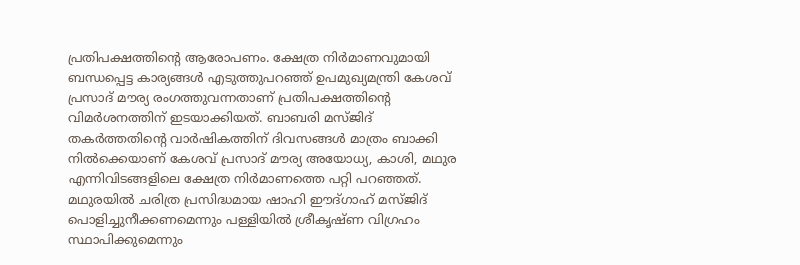പ്രതിപക്ഷത്തിന്റെ ആരോപണം. ക്ഷേത്ര നിര്‍മാണവുമായി ബന്ധപ്പെട്ട കാര്യങ്ങള്‍ എടുത്തുപറഞ്ഞ് ഉപമുഖ്യമന്ത്രി കേശവ് പ്രസാദ് മൗര്യ രംഗത്തുവന്നതാണ് പ്രതിപക്ഷത്തിന്റെ വിമര്‍ശനത്തിന് ഇടയാക്കിയത്. ബാബരി മസ്ജിദ് തകര്‍ത്തതിന്റെ വാര്‍ഷികത്തിന് ദിവസങ്ങള്‍ മാത്രം ബാക്കി നില്‍ക്കെയാണ് കേശവ് പ്രസാദ് മൗര്യ അയോധ്യ, കാശി, മഥുര എന്നിവിടങ്ങളിലെ ക്ഷേത്ര നിര്‍മാണത്തെ പറ്റി പറഞ്ഞത്. മഥുരയില്‍ ചരിത്ര പ്രസിദ്ധമായ ഷാഹി ഈദ്ഗാഹ് മസ്ജിദ് പൊളിച്ചുനീക്കണമെന്നും പള്ളിയില്‍ ശ്രീകൃഷ്ണ വിഗ്രഹം സ്ഥാപിക്കുമെന്നും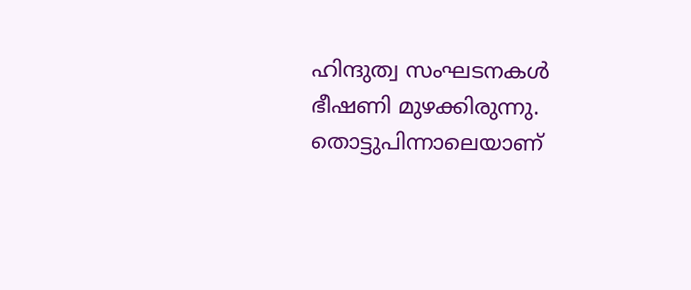ഹിന്ദുത്വ സംഘടനകള്‍ ഭീഷണി മുഴക്കിരുന്നു. തൊട്ടുപിന്നാലെയാണ്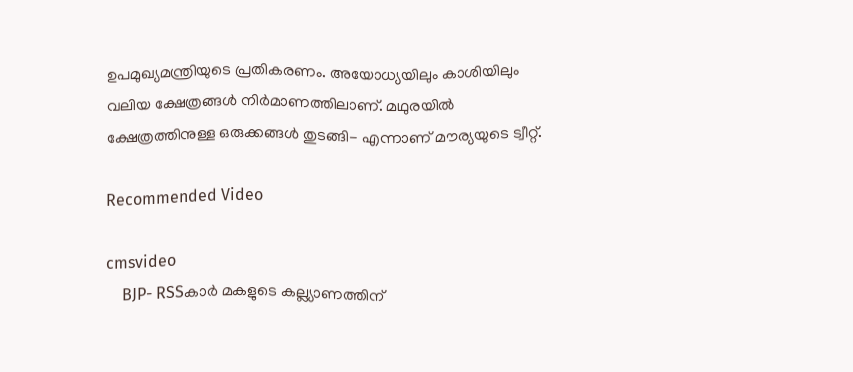ഉപമുഖ്യമന്ത്രിയുടെ പ്രതികരണം. അയോധ്യയിലും കാശിയിലും വലിയ ക്ഷേത്രങ്ങള്‍ നിര്‍മാണത്തിലാണ്. മഥുരയില്‍ ക്ഷേത്രത്തിനുള്ള ഒരുക്കങ്ങള്‍ തുടങ്ങി- എന്നാണ് മൗര്യയുടെ ട്വീറ്റ്.

Recommended Video

cmsvideo
    BJP- RSSകാര്‍ മകളുടെ കല്ല്യാണത്തിന്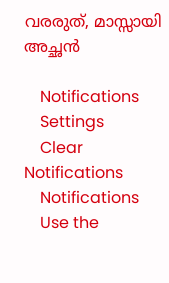വരരുത്, മാസ്സായി അച്ഛന്‍

    Notifications
    Settings
    Clear Notifications
    Notifications
    Use the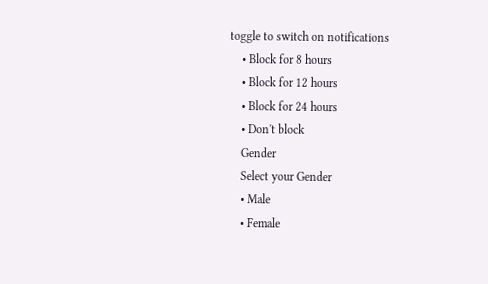toggle to switch on notifications
    • Block for 8 hours
    • Block for 12 hours
    • Block for 24 hours
    • Don't block
    Gender
    Select your Gender
    • Male
    • Female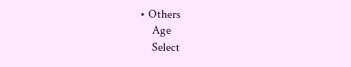• Others
    Age
    Select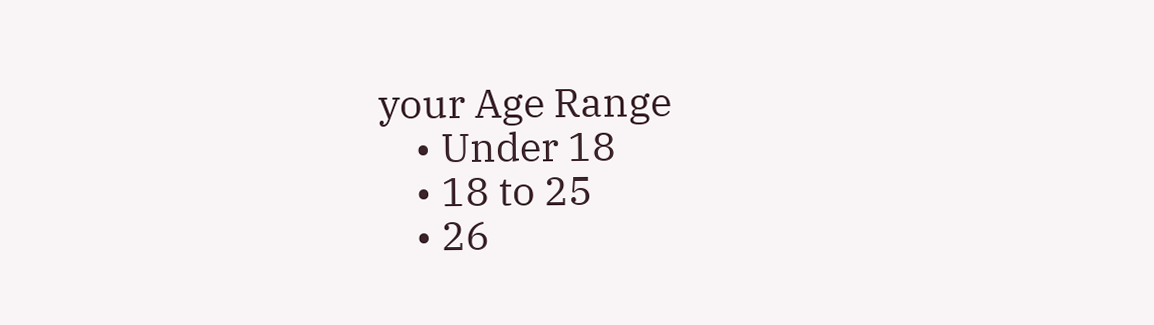your Age Range
    • Under 18
    • 18 to 25
    • 26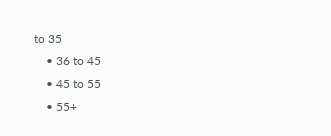to 35
    • 36 to 45
    • 45 to 55
    • 55+